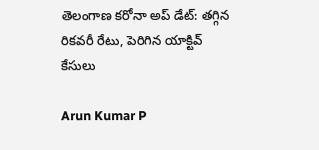తెలంగాణ కరోనా అప్ డేట్: తగ్గిన రికవరీ రేటు, పెరిగిన యాక్టివ్ కేసులు

Arun Kumar P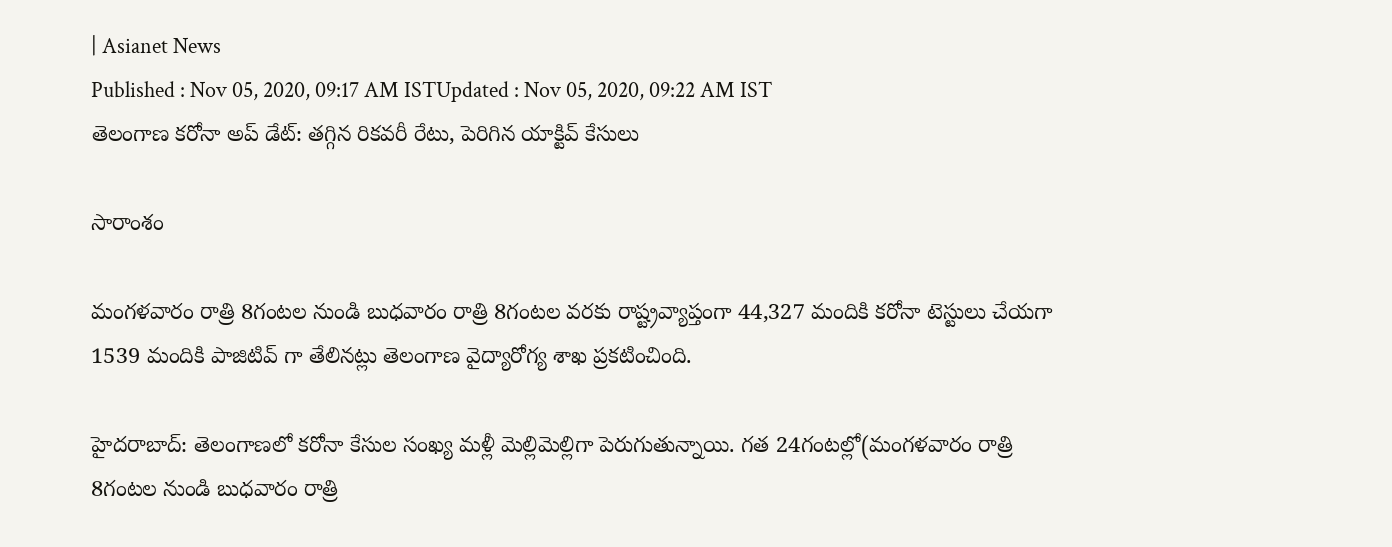| Asianet News
Published : Nov 05, 2020, 09:17 AM ISTUpdated : Nov 05, 2020, 09:22 AM IST
తెలంగాణ కరోనా అప్ డేట్: తగ్గిన రికవరీ రేటు, పెరిగిన యాక్టివ్ కేసులు

సారాంశం

మంగళవారం రాత్రి 8గంటల నుండి బుధవారం రాత్రి 8గంటల వరకు రాష్ట్రవ్యాప్తంగా 44,327 మందికి కరోనా టెస్టులు చేయగా 1539 మందికి పాజిటివ్ గా తేలినట్లు తెలంగాణ వైద్యారోగ్య శాఖ ప్రకటించింది.

హైదరాబాద్: తెలంగాణలో కరోనా కేసుల సంఖ్య మళ్లీ మెల్లిమెల్లిగా పెరుగుతున్నాయి. గత 24గంటల్లో(మంగళవారం రాత్రి 8గంటల నుండి బుధవారం రాత్రి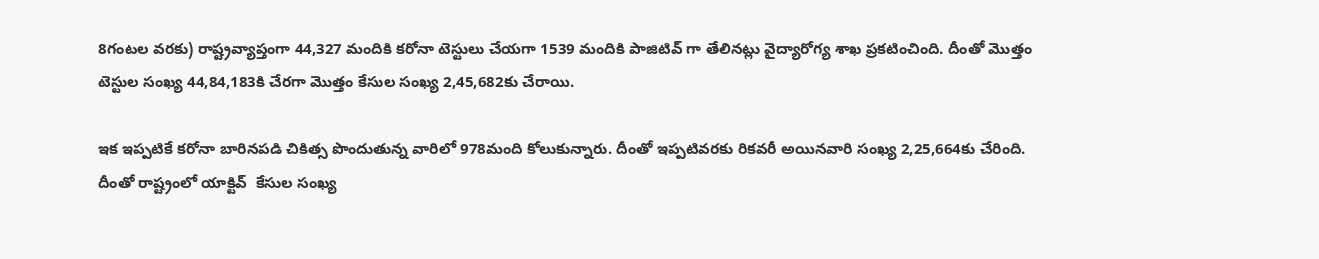8గంటల వరకు) రాష్ట్రవ్యాప్తంగా 44,327 మందికి కరోనా టెస్టులు చేయగా 1539 మందికి పాజిటివ్ గా తేలినట్లు వైద్యారోగ్య శాఖ ప్రకటించింది. దీంతో మొత్తం టెస్టుల సంఖ్య 44,84,183కి చేరగా మొత్తం కేసుల సంఖ్య 2,45,682కు చేరాయి.

ఇక ఇప్పటికే కరోనా బారినపడి చికిత్స పొందుతున్న వారిలో 978మంది కోలుకున్నారు. దీంతో ఇప్పటివరకు రికవరీ అయినవారి సంఖ్య 2,25,664కు చేరింది. దీంతో రాష్ట్రంలో యాక్టివ్  కేసుల సంఖ్య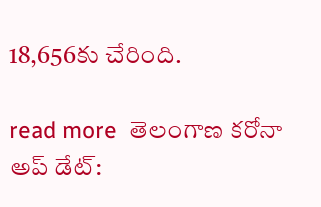18,656కు చేరింది.

read more  తెలంగాణ కరోనా అప్ డేట్: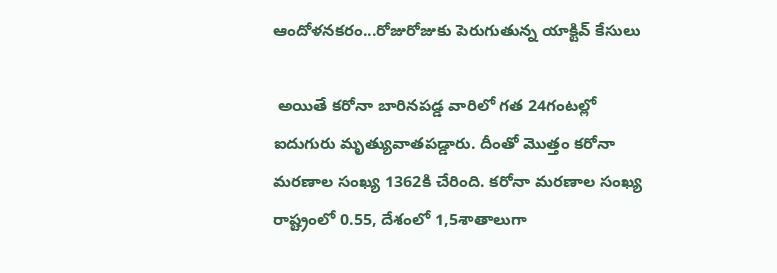ఆందోళనకరం...రోజురోజుకు పెరుగుతున్న యాక్టివ్ కేసులు

 అయితే కరోనా బారినపడ్డ వారిలో గత 24గంటల్లో ఐదుగురు మృత్యువాతపడ్డారు. దీంతో మొత్తం కరోనా మరణాల సంఖ్య 1362కి చేరింది. కరోనా మరణాల సంఖ్య రాష్ట్రంలో 0.55, దేశంలో 1,5శాతాలుగా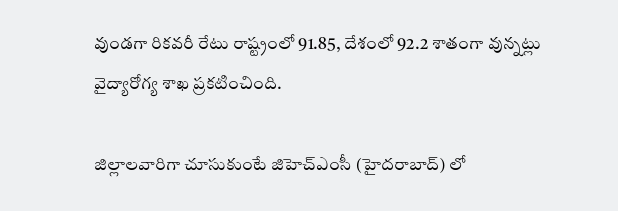వుండగా రికవరీ రేటు రాష్ట్రంలో 91.85, దేశంలో 92.2 శాతంగా వున్నట్లు వైద్యారోగ్య శాఖ ప్రకటించింది.

జిల్లాలవారిగా చూసుకుంటే జిహెచ్ఎంసీ (హైదరాబాద్) లో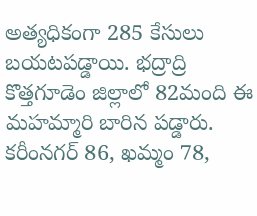అత్యధికంగా 285 కేసులు బయటపడ్డాయి. భద్రాద్రి కొత్తగూడెం జిల్లాలో 82మంది ఈ మహమ్మారి బారిన పడ్డారు.  కరీంనగర్ 86, ఖమ్మం 78,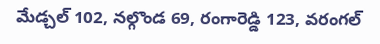మేడ్చల్ 102, నల్గొండ 69, రంగారెడ్డి 123, వరంగల్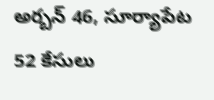అర్బన్ 46, సూర్యాపేట 52 కేసులు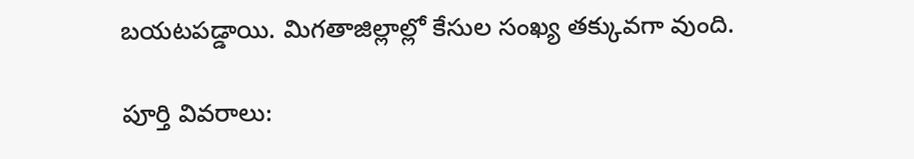బయటపడ్డాయి. మిగతాజిల్లాల్లో కేసుల సంఖ్య తక్కువగా వుంది.

పూర్తి వివరాలు: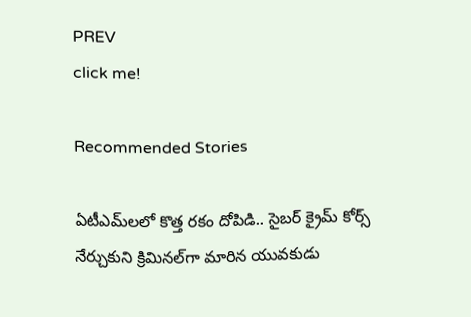PREV
click me!

Recommended Stories

ఏటీఎమ్‌లలో కొత్త ర‌కం దోపిడి.. సైబ‌ర్ క్రైమ్ కోర్స్ నేర్చుకుని క్రిమిన‌ల్‌గా మారిన యువ‌కుడు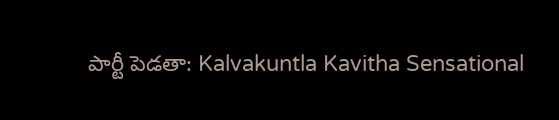పార్టీ పెడతా: Kalvakuntla Kavitha Sensational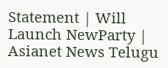Statement | Will Launch NewParty | Asianet News Telugu